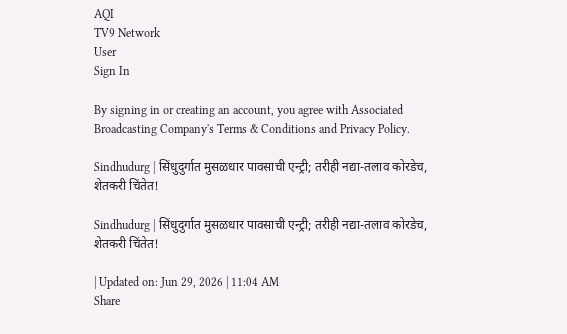AQI
TV9 Network
User
Sign In

By signing in or creating an account, you agree with Associated Broadcasting Company's Terms & Conditions and Privacy Policy.

Sindhudurg | सिंधुदुर्गात मुसळधार पावसाची एन्ट्री; तरीही नद्या-तलाव कोरडेच, शेतकरी चिंतेत!

Sindhudurg | सिंधुदुर्गात मुसळधार पावसाची एन्ट्री; तरीही नद्या-तलाव कोरडेच, शेतकरी चिंतेत!

| Updated on: Jun 29, 2026 | 11:04 AM
Share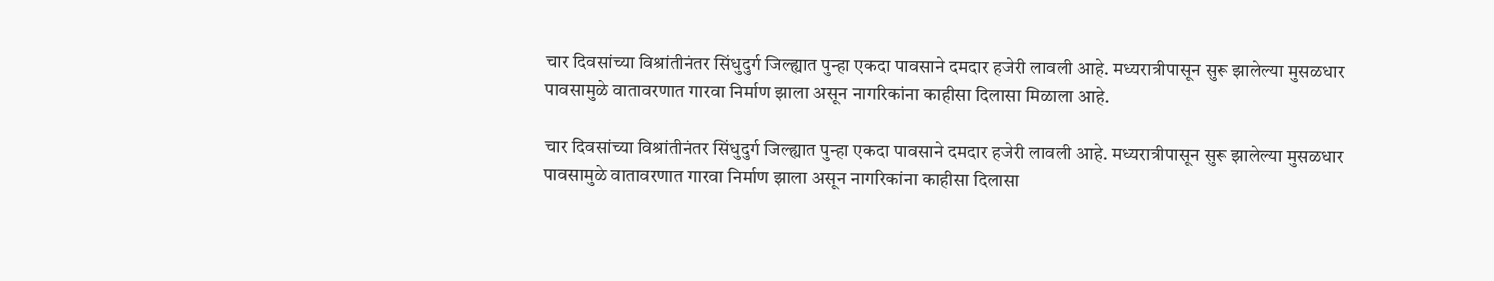चार दिवसांच्या विश्रांतीनंतर सिंधुदुर्ग जिल्ह्यात पुन्हा एकदा पावसाने दमदार हजेरी लावली आहे. मध्यरात्रीपासून सुरू झालेल्या मुसळधार पावसामुळे वातावरणात गारवा निर्माण झाला असून नागरिकांना काहीसा दिलासा मिळाला आहे.

चार दिवसांच्या विश्रांतीनंतर सिंधुदुर्ग जिल्ह्यात पुन्हा एकदा पावसाने दमदार हजेरी लावली आहे. मध्यरात्रीपासून सुरू झालेल्या मुसळधार पावसामुळे वातावरणात गारवा निर्माण झाला असून नागरिकांना काहीसा दिलासा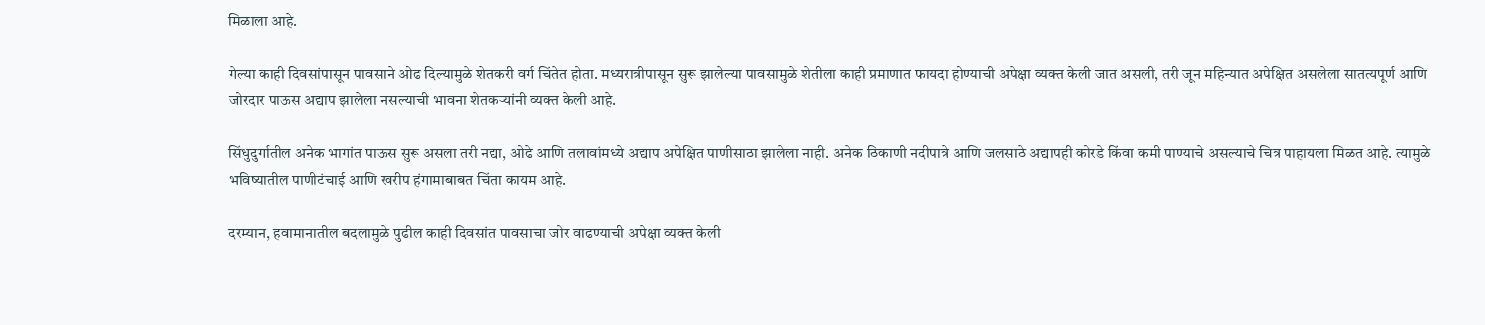मिळाला आहे.

गेल्या काही दिवसांपासून पावसाने ओढ दिल्यामुळे शेतकरी वर्ग चिंतेत होता. मध्यरात्रीपासून सुरू झालेल्या पावसामुळे शेतीला काही प्रमाणात फायदा होण्याची अपेक्षा व्यक्त केली जात असली, तरी जून महिन्यात अपेक्षित असलेला सातत्यपूर्ण आणि जोरदार पाऊस अद्याप झालेला नसल्याची भावना शेतकऱ्यांनी व्यक्त केली आहे.

सिंधुदुर्गातील अनेक भागांत पाऊस सुरू असला तरी नद्या, ओढे आणि तलावांमध्ये अद्याप अपेक्षित पाणीसाठा झालेला नाही. अनेक ठिकाणी नदीपात्रे आणि जलसाठे अद्यापही कोरडे किंवा कमी पाण्याचे असल्याचे चित्र पाहायला मिळत आहे. त्यामुळे भविष्यातील पाणीटंचाई आणि खरीप हंगामाबाबत चिंता कायम आहे.

दरम्यान, हवामानातील बदलामुळे पुढील काही दिवसांत पावसाचा जोर वाढण्याची अपेक्षा व्यक्त केली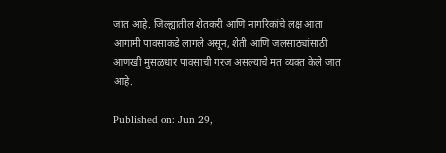जात आहे. जिल्ह्यातील शेतकरी आणि नागरिकांचे लक्ष आता आगामी पावसाकडे लागले असून, शेती आणि जलसाठ्यांसाठी आणखी मुसळधार पावसाची गरज असल्याचे मत व्यक्त केले जात आहे.

Published on: Jun 29,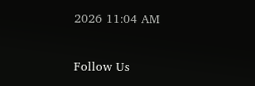2026 11:04 AM

Follow Us